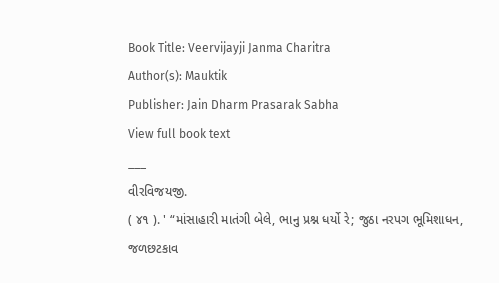Book Title: Veervijayji Janma Charitra
Author(s): Mauktik
Publisher: Jain Dharm Prasarak Sabha
View full book text
___
વીરવિજયજી.
( ૪૧ ). ' “માંસાહારી માતંગી બેલે, ભાનુ પ્રશ્ન ધર્યો રે; જુઠા નરપગ ભૂમિશાધન, જળછટકાવ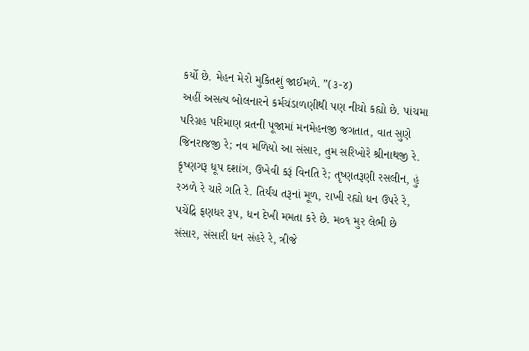કર્યો છે. મેહન મેરો મુકિતશું જાઈમળે. ”(૩-૪)
અહીં અસત્ય બોલનારને કર્મચંડાળણીથી પણ નીચો કહ્યો છે. પાંચમા પરિગ્રહ પરિમાણ વ્રતની પૂજામાં મનમેહનજી જગતાત, વાત સુણે જિનરાજજી રે; નવ મળિયો આ સંસાર, તુમ સરિખોરે શ્રીનાથજી રે. કૃષ્ણગરૂ ધૂપ દશાંગ, ઉખેવી કરૂં વિનતિ રે; તૃષ્ણતરૂણી રસલીન, હું રઝળે રે ચારે ગતિ રે. તિર્યંચ તરૂનાં મૂળ, રાખી રહ્યો ધન ઉપરે રે, પચેંદ્રિ ફણધર રૂપ, ધન દેખી મમતા કરે છે. મ૦૧ મુર લેભી છે સંસાર, સંસારી ધન સંહરે રે, ત્રીજે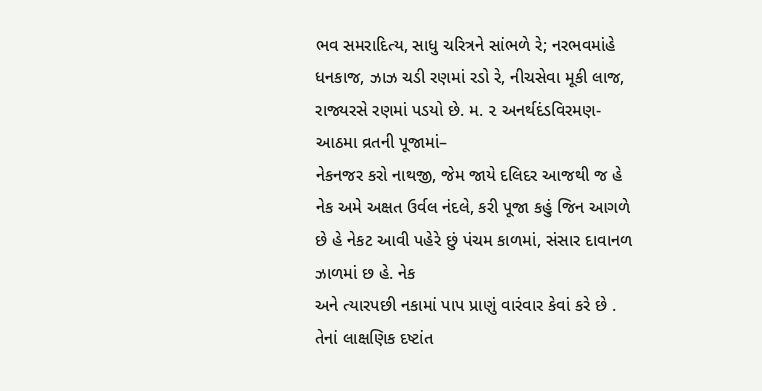ભવ સમરાદિત્ય, સાધુ ચરિત્રને સાંભળે રે; નરભવમાંહે ધનકાજ, ઝાઝ ચડી રણમાં રડો રે, નીચસેવા મૂકી લાજ, રાજ્યરસે રણમાં પડયો છે. મ. ૨ અનર્થદંડવિરમણ-આઠમા વ્રતની પૂજામાં–
નેકનજર કરો નાથજી, જેમ જાયે દલિદર આજથી જ હે નેક અમે અક્ષત ઉર્વલ નંદલે, કરી પૂજા કહું જિન આગળે છે હે નેકટ આવી પહેરે છું પંચમ કાળમાં, સંસાર દાવાનળ ઝાળમાં છ હે. નેક
અને ત્યારપછી નકામાં પાપ પ્રાણું વારંવાર કેવાં કરે છે . તેનાં લાક્ષણિક દષ્ટાંત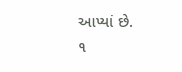આપ્યાં છે.
૧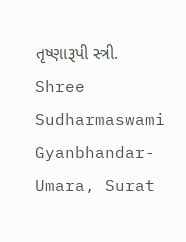તૃષ્ણારૂપી સ્ત્રી.
Shree Sudharmaswami Gyanbhandar-Umara, Surat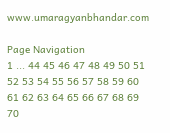www.umaragyanbhandar.com

Page Navigation
1 ... 44 45 46 47 48 49 50 51 52 53 54 55 56 57 58 59 60 61 62 63 64 65 66 67 68 69 70